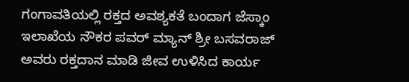ಗಂಗಾವತಿಯಲ್ಲಿ ರಕ್ತದ ಅವಶ್ಯಕತೆ ಬಂದಾಗ ಜೆಸ್ಕಾಂ ಇಲಾಖೆಯ ನೌಕರ ಪವರ್ ಮ್ಯಾನ್ ಶ್ರೀ ಬಸವರಾಜ್ ಅವರು ರಕ್ತದಾನ ಮಾಡಿ ಜೀವ ಉಳಿಸಿದ ಕಾರ್ಯ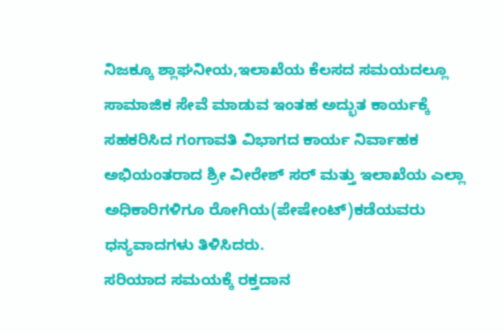ನಿಜಕ್ಕೂ ಶ್ಲಾಘನೀಯ,ಇಲಾಖೆಯ ಕೆಲಸದ ಸಮಯದಲ್ಲೂ ಸಾಮಾಜಿಕ ಸೇವೆ ಮಾಡುವ ಇಂತಹ ಅದ್ಭುತ ಕಾರ್ಯಕ್ಕೆ ಸಹಕರಿಸಿದ ಗಂಗಾವತಿ ವಿಭಾಗದ ಕಾರ್ಯ ನಿರ್ವಾಹಕ ಅಭಿಯಂತರಾದ ಶ್ರೀ ವೀರೇಶ್ ಸರ್ ಮತ್ತು ಇಲಾಖೆಯ ಎಲ್ಲಾ ಅಧಿಕಾರಿಗಳಿಗೂ ರೋಗಿಯ(ಪೇಷೇಂಟ್)ಕಡೆಯವರು ಧನ್ಯವಾದಗಳು ತಿಳಿಸಿದರು.
ಸರಿಯಾದ ಸಮಯಕ್ಕೆ ರಕ್ತದಾನ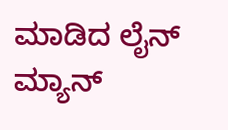ಮಾಡಿದ ಲೈನ್ ಮ್ಯಾನ್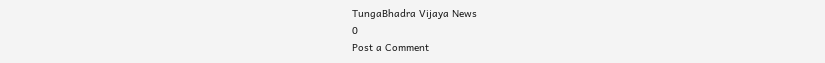TungaBhadra Vijaya News
0
Post a Comment